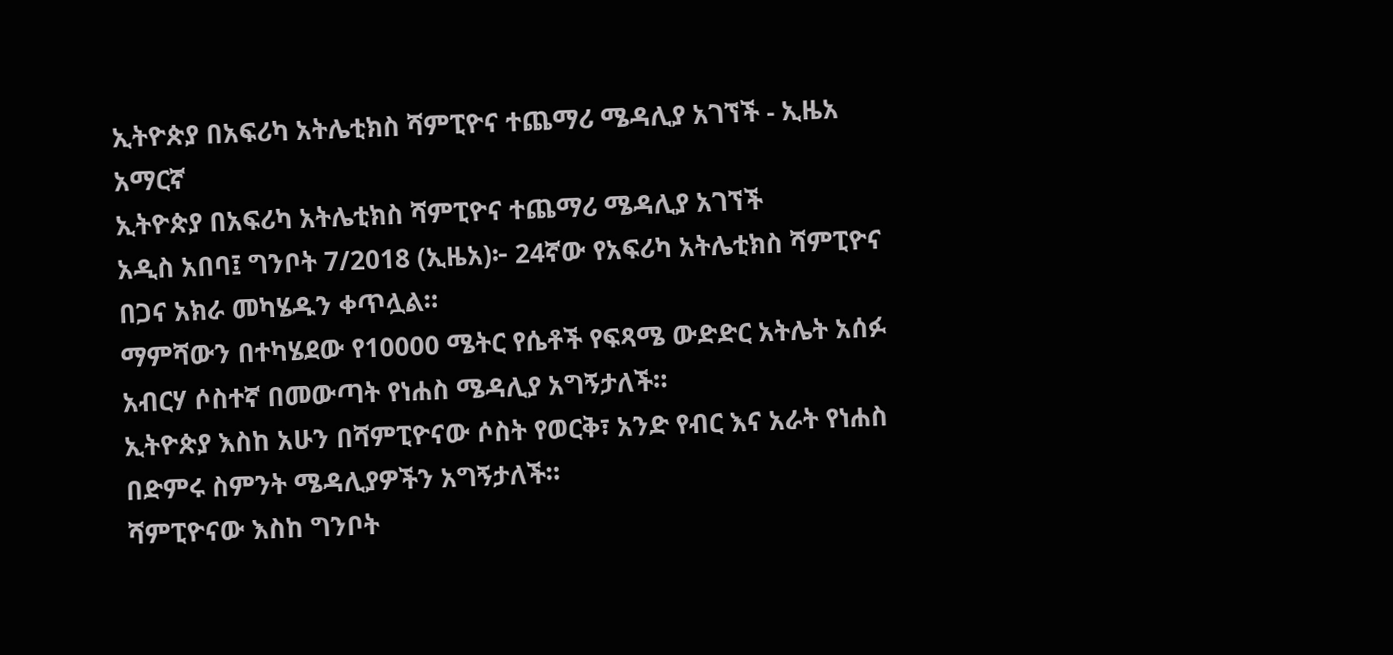ኢትዮጵያ በአፍሪካ አትሌቲክስ ሻምፒዮና ተጨማሪ ሜዳሊያ አገኘች - ኢዜአ አማርኛ
ኢትዮጵያ በአፍሪካ አትሌቲክስ ሻምፒዮና ተጨማሪ ሜዳሊያ አገኘች
አዲስ አበባ፤ ግንቦት 7/2018 (ኢዜአ)፦ 24ኛው የአፍሪካ አትሌቲክስ ሻምፒዮና በጋና አክራ መካሄዱን ቀጥሏል።
ማምሻውን በተካሄደው የ10000 ሜትር የሴቶች የፍጻሜ ውድድር አትሌት አሰፉ አብርሃ ሶስተኛ በመውጣት የነሐስ ሜዳሊያ አግኝታለች።
ኢትዮጵያ እስከ አሁን በሻምፒዮናው ሶስት የወርቅ፣ አንድ የብር እና አራት የነሐስ በድምሩ ስምንት ሜዳሊያዎችን አግኝታለች።
ሻምፒዮናው እስከ ግንቦት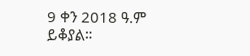9 ቀን 2018 ዓ.ም ይቆያል።